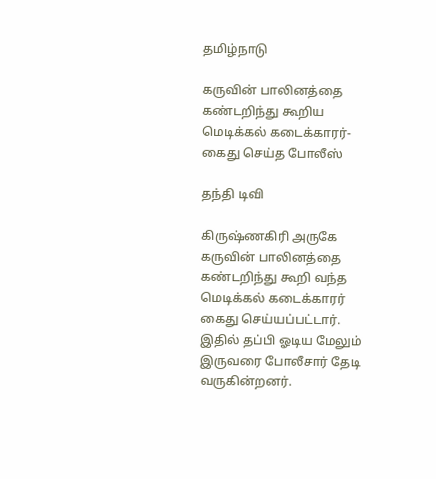தமிழ்நாடு

கருவின் பாலினத்தை கண்டறிந்து கூறிய மெடிக்கல் கடைக்காரர்- கைது செய்த போலீஸ்

தந்தி டிவி

கிருஷ்ணகிரி அருகே கருவின் பாலினத்தை கண்டறிந்து கூறி வந்த மெடிக்கல் கடைக்காரர் கைது செய்யப்பட்டார். இதில் தப்பி ஓடிய மேலும் இருவரை போலீசார் தேடி வருகின்றனர்.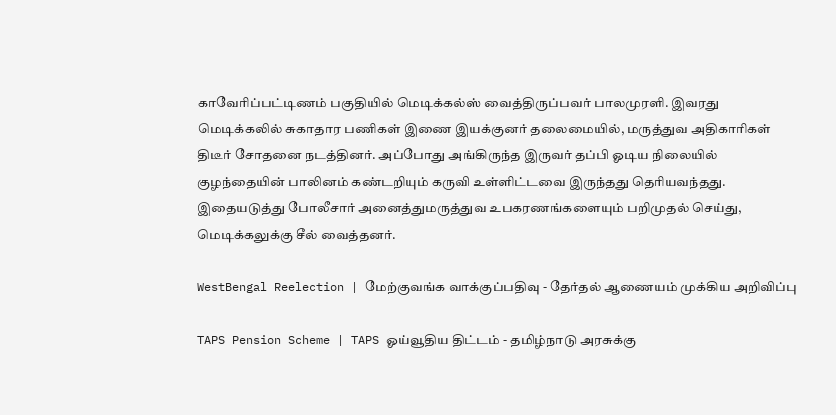காவேரிப்பட்டிணம் பகுதியில் மெடிக்கல்ஸ் வைத்திருப்பவர் பாலமுரளி. இவரது மெடிக்கலில் சுகாதார பணிகள் இணை இயக்குனர் தலைமையில், மருத்துவ அதிகாரிகள் திடீர் சோதனை நடத்தினர். அப்போது அங்கிருந்த இருவர் தப்பி ஓடிய நிலையில் குழந்தையின் பாலினம் கண்டறியும் கருவி உள்ளிட்டவை இருந்தது தெரியவந்தது. இதையடுத்து போலீசார் அனைத்துமருத்துவ உபகரணங்களையும் பறிமுதல் செய்து, மெடிக்கலுக்கு சீல் வைத்தனர்.

WestBengal Reelection | மேற்குவங்க வாக்குப்பதிவு - தேர்தல் ஆணையம் முக்கிய அறிவிப்பு

TAPS Pension Scheme | TAPS ஓய்வூதிய திட்டம் - தமிழ்நாடு அரசுக்கு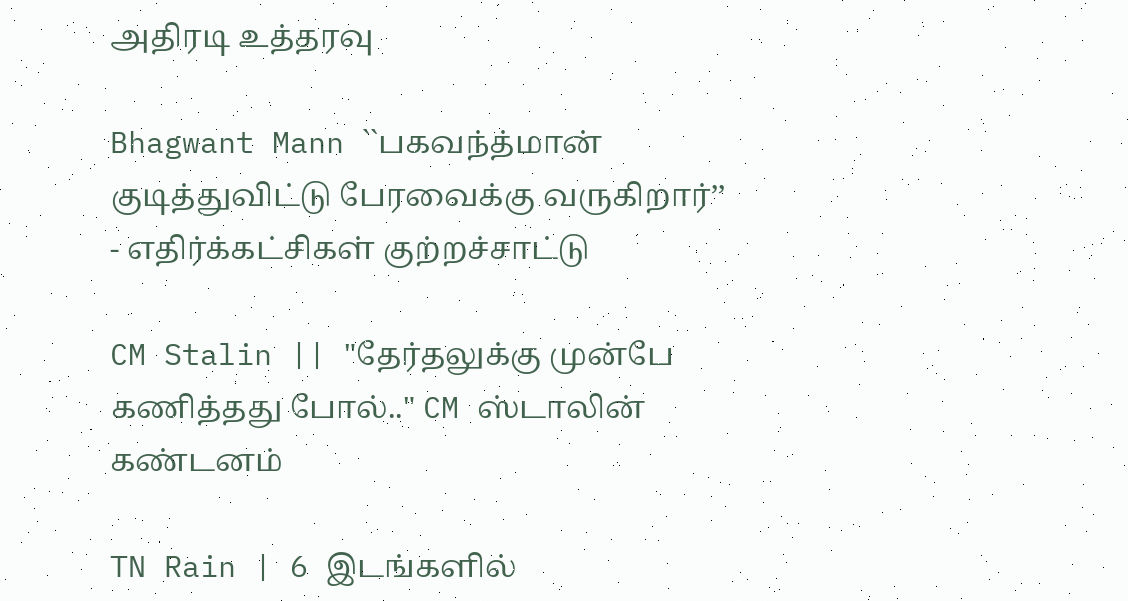அதிரடி உத்தரவு

Bhagwant Mann ``பகவந்த்மான் குடித்துவிட்டு பேரவைக்கு வருகிறார்’’ - எதிர்க்கட்சிகள் குற்றச்சாட்டு

CM Stalin || "தேர்தலுக்கு முன்பே கணித்தது போல்.." CM ஸ்டாலின் கண்டனம்

TN Rain | 6 இடங்களில்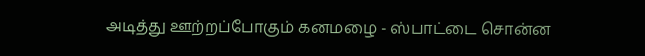அடித்து ஊற்றப்போகும் கனமழை - ஸ்பாட்டை சொன்ன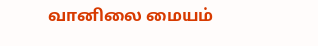வானிலை மையம்